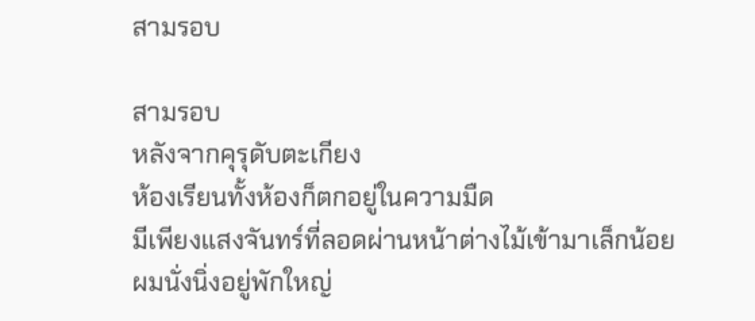สามรอบ

สามรอบ
หลังจากคุรุดับตะเกียง
ห้องเรียนทั้งห้องก็ตกอยู่ในความมืด
มีเพียงแสงจันทร์ที่ลอดผ่านหน้าต่างไม้เข้ามาเล็กน้อย
ผมนั่งนิ่งอยู่พักใหญ่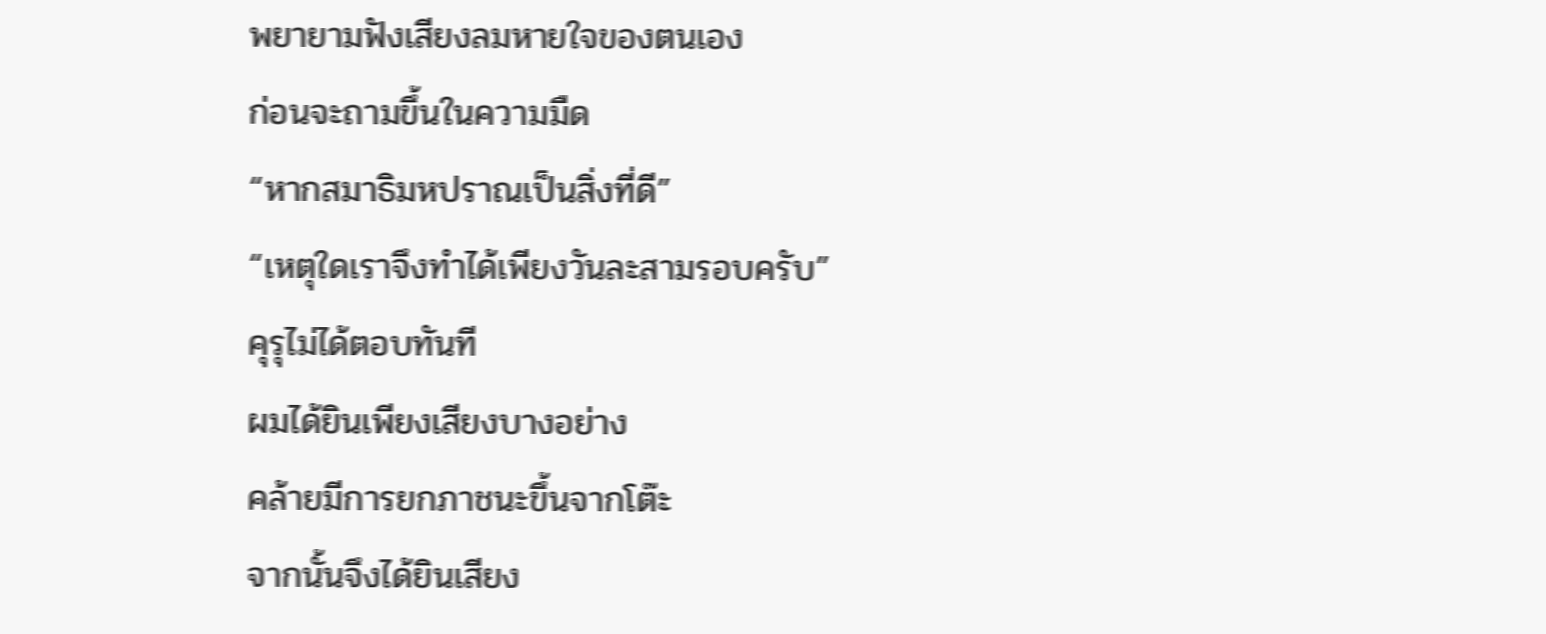พยายามฟังเสียงลมหายใจของตนเอง
ก่อนจะถามขึ้นในความมืด
“หากสมาธิมหปราณเป็นสิ่งที่ดี”
“เหตุใดเราจึงทำได้เพียงวันละสามรอบครับ”
คุรุไม่ได้ตอบทันที
ผมได้ยินเพียงเสียงบางอย่าง
คล้ายมีการยกภาชนะขึ้นจากโต๊ะ
จากนั้นจึงได้ยินเสียง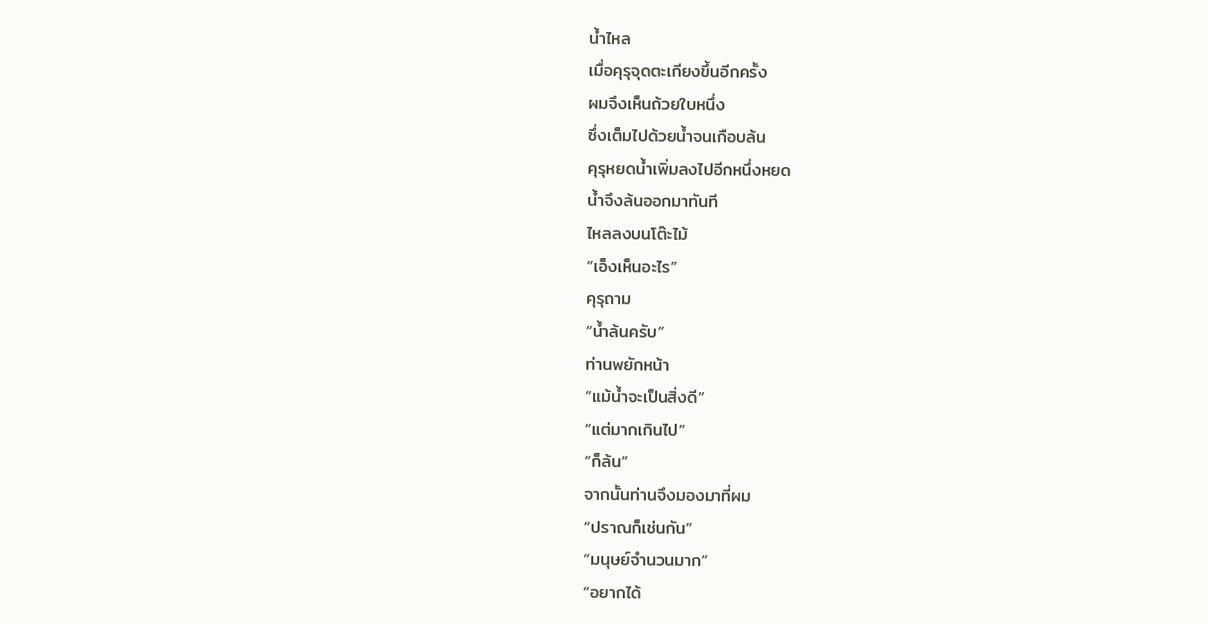น้ำไหล
เมื่อคุรุจุดตะเกียงขึ้นอีกครั้ง
ผมจึงเห็นถ้วยใบหนึ่ง
ซึ่งเต็มไปด้วยน้ำจนเกือบล้น
คุรุหยดน้ำเพิ่มลงไปอีกหนึ่งหยด
น้ำจึงล้นออกมาทันที
ไหลลงบนโต๊ะไม้
“เอ็งเห็นอะไร”
คุรุถาม
“น้ำล้นครับ”
ท่านพยักหน้า
“แม้น้ำจะเป็นสิ่งดี”
“แต่มากเกินไป”
“ก็ล้น”
จากนั้นท่านจึงมองมาที่ผม
“ปราณก็เช่นกัน”
“มนุษย์จำนวนมาก”
“อยากได้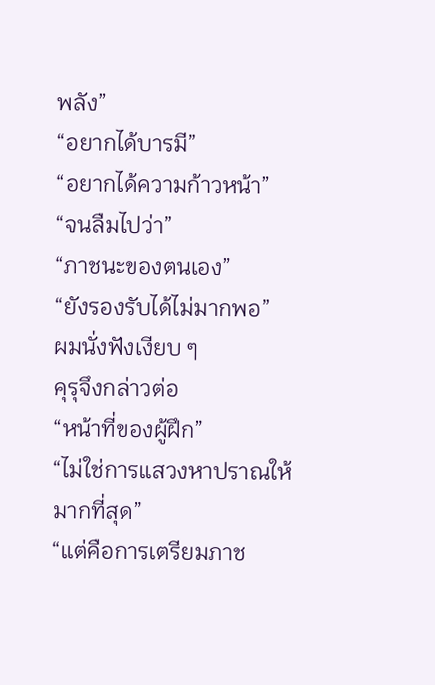พลัง”
“อยากได้บารมี”
“อยากได้ความก้าวหน้า”
“จนลืมไปว่า”
“ภาชนะของตนเอง”
“ยังรองรับได้ไม่มากพอ”
ผมนั่งฟังเงียบ ๆ
คุรุจึงกล่าวต่อ
“หน้าที่ของผู้ฝึก”
“ไม่ใช่การแสวงหาปราณให้มากที่สุด”
“แต่คือการเตรียมภาช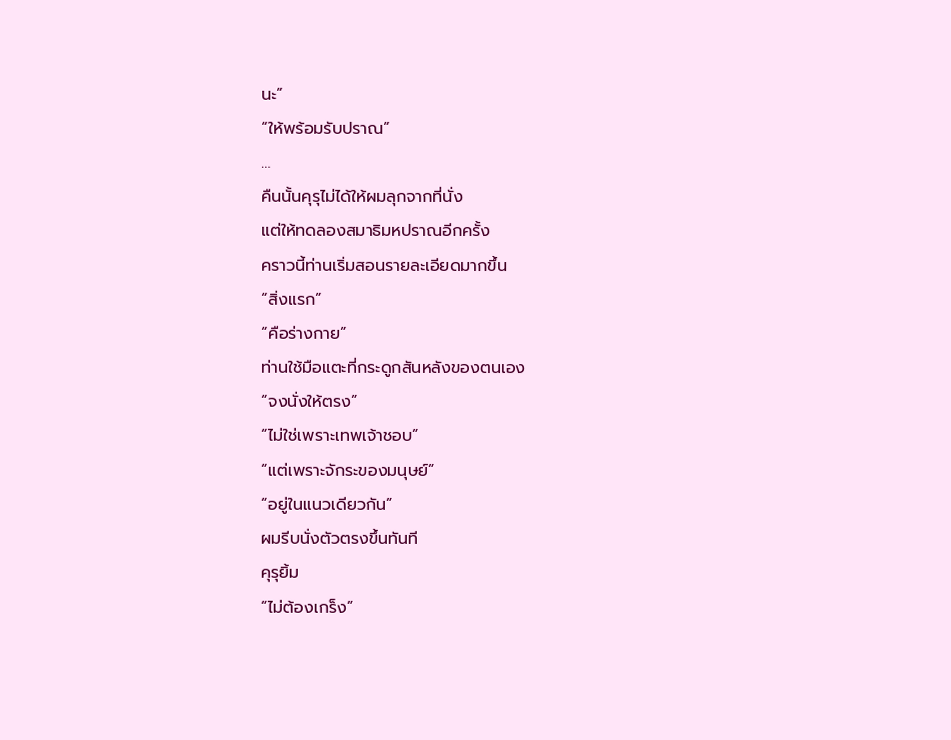นะ”
“ให้พร้อมรับปราณ”
…
คืนนั้นคุรุไม่ได้ให้ผมลุกจากที่นั่ง
แต่ให้ทดลองสมาธิมหปราณอีกครั้ง
คราวนี้ท่านเริ่มสอนรายละเอียดมากขึ้น
“สิ่งแรก”
“คือร่างกาย”
ท่านใช้มือแตะที่กระดูกสันหลังของตนเอง
“จงนั่งให้ตรง”
“ไม่ใช่เพราะเทพเจ้าชอบ”
“แต่เพราะจักระของมนุษย์”
“อยู่ในแนวเดียวกัน”
ผมรีบนั่งตัวตรงขึ้นทันที
คุรุยิ้ม
“ไม่ต้องเกร็ง”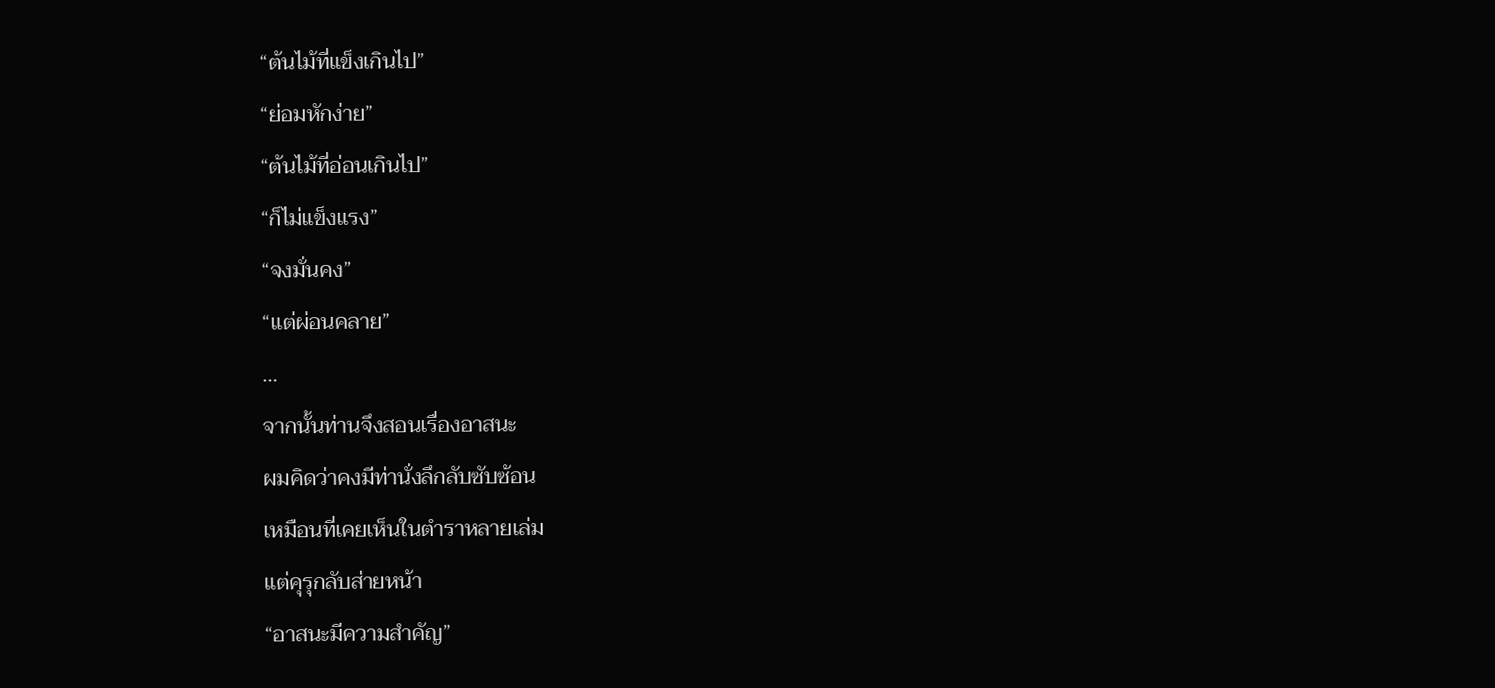“ต้นไม้ที่แข็งเกินไป”
“ย่อมหักง่าย”
“ต้นไม้ที่อ่อนเกินไป”
“ก็ไม่แข็งแรง”
“จงมั่นคง”
“แต่ผ่อนคลาย”
…
จากนั้นท่านจึงสอนเรื่องอาสนะ
ผมคิดว่าคงมีท่านั่งลึกลับซับซ้อน
เหมือนที่เคยเห็นในตำราหลายเล่ม
แต่คุรุกลับส่ายหน้า
“อาสนะมีความสำคัญ”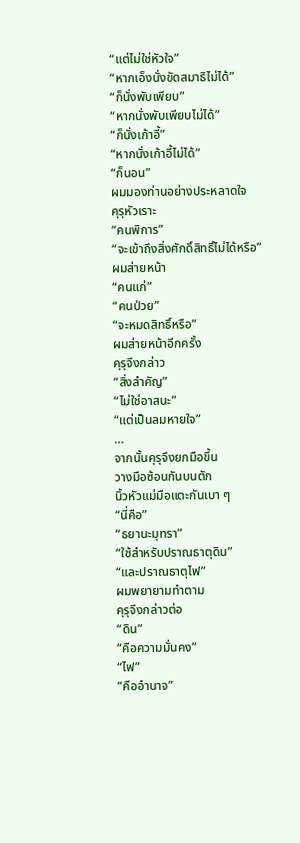“แต่ไม่ใช่หัวใจ”
“หากเอ็งนั่งขัดสมาธิไม่ได้”
“ก็นั่งพับเพียบ”
“หากนั่งพับเพียบไม่ได้”
“ก็นั่งเก้าอี้”
“หากนั่งเก้าอี้ไม่ได้”
“ก็นอน”
ผมมองท่านอย่างประหลาดใจ
คุรุหัวเราะ
“คนพิการ”
“จะเข้าถึงสิ่งศักดิ์สิทธิ์ไม่ได้หรือ”
ผมส่ายหน้า
“คนแก่”
“คนป่วย”
“จะหมดสิทธิ์หรือ”
ผมส่ายหน้าอีกครั้ง
คุรุจึงกล่าว
“สิ่งสำคัญ”
“ไม่ใช่อาสนะ”
“แต่เป็นลมหายใจ”
…
จากนั้นคุรุจึงยกมือขึ้น
วางมือซ้อนกันบนตัก
นิ้วหัวแม่มือแตะกันเบา ๆ
“นี่คือ”
“ธยานะมุทรา”
“ใช้สำหรับปราณธาตุดิน”
“และปราณธาตุไฟ”
ผมพยายามทำตาม
คุรุจึงกล่าวต่อ
“ดิน”
“คือความมั่นคง”
“ไฟ”
“คืออำนาจ”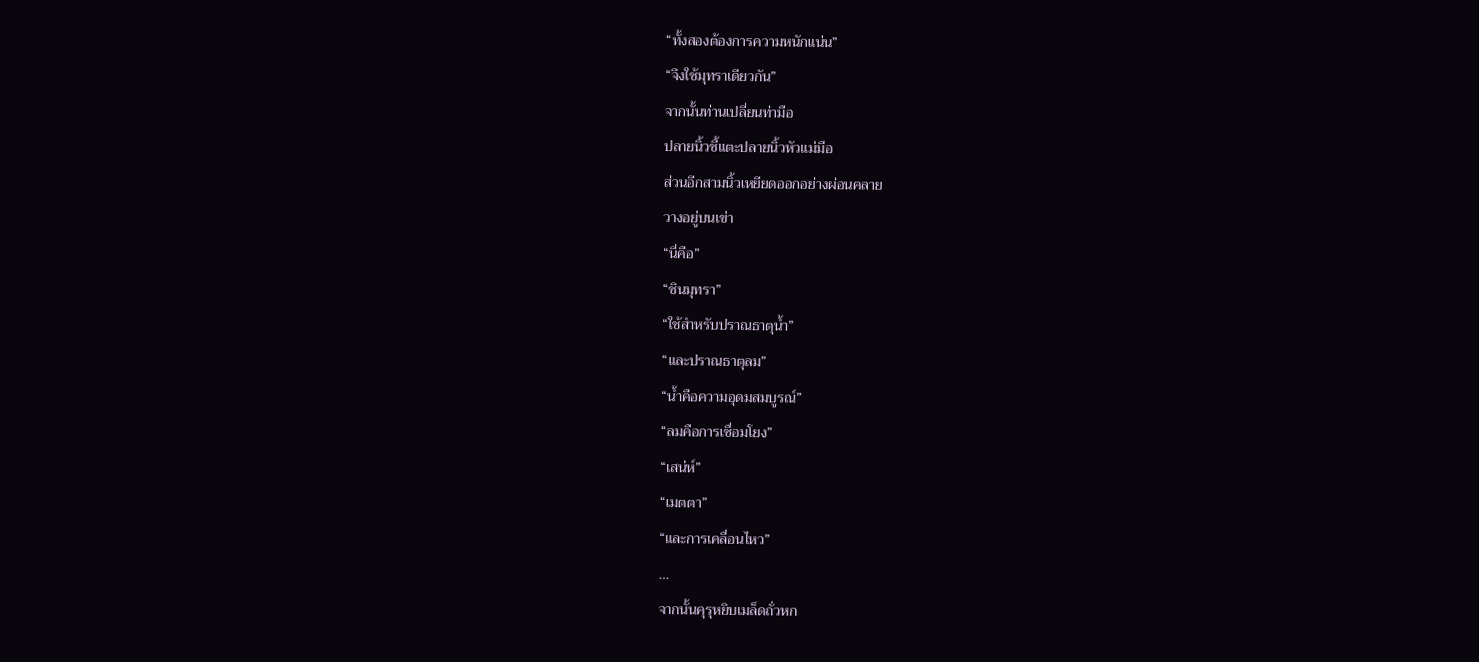“ทั้งสองต้องการความหนักแน่น”
“จึงใช้มุทราเดียวกัน”
จากนั้นท่านเปลี่ยนท่ามือ
ปลายนิ้วชี้แตะปลายนิ้วหัวแม่มือ
ส่วนอีกสามนิ้วเหยียดออกอย่างผ่อนคลาย
วางอยู่บนเข่า
“นี่คือ”
“ชินมุทรา”
“ใช้สำหรับปราณธาตุน้ำ”
“และปราณธาตุลม”
“น้ำคือความอุดมสมบูรณ์”
“ลมคือการเชื่อมโยง”
“เสน่ห์”
“เมตตา”
“และการเคลื่อนไหว”
…
จากนั้นคุรุหยิบเมล็ดถั่วหก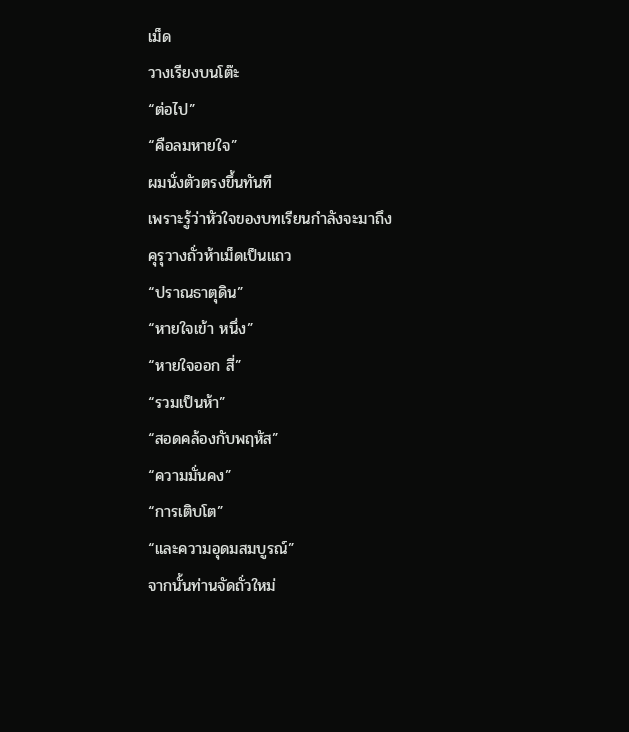เม็ด
วางเรียงบนโต๊ะ
“ต่อไป”
“คือลมหายใจ”
ผมนั่งตัวตรงขึ้นทันที
เพราะรู้ว่าหัวใจของบทเรียนกำลังจะมาถึง
คุรุวางถั่วห้าเม็ดเป็นแถว
“ปราณธาตุดิน”
“หายใจเข้า หนึ่ง”
“หายใจออก สี่”
“รวมเป็นห้า”
“สอดคล้องกับพฤหัส”
“ความมั่นคง”
“การเติบโต”
“และความอุดมสมบูรณ์”
จากนั้นท่านจัดถั่วใหม่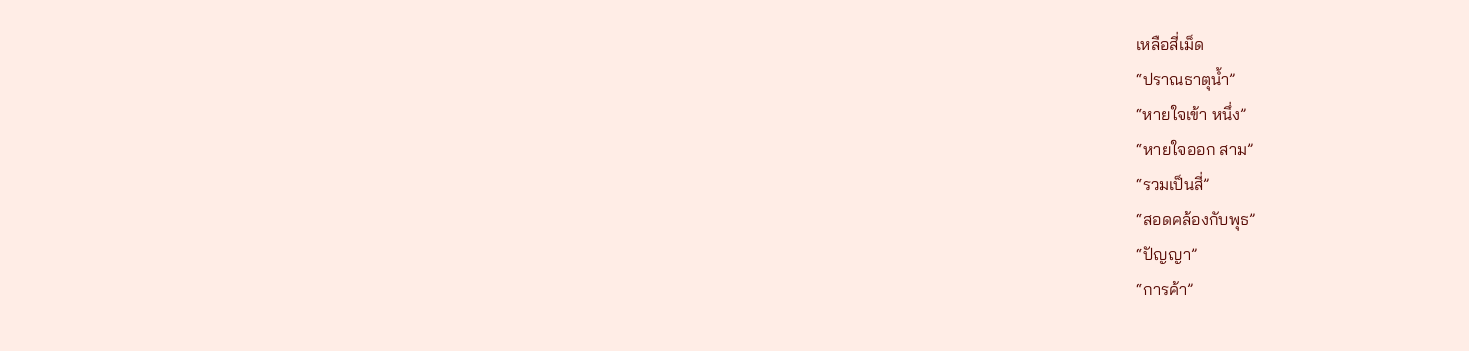เหลือสี่เม็ด
“ปราณธาตุน้ำ”
“หายใจเข้า หนึ่ง”
“หายใจออก สาม”
“รวมเป็นสี่”
“สอดคล้องกับพุธ”
“ปัญญา”
“การค้า”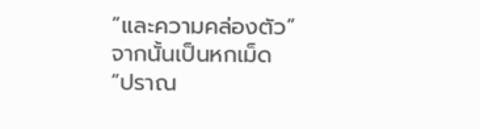“และความคล่องตัว”
จากนั้นเป็นหกเม็ด
“ปราณ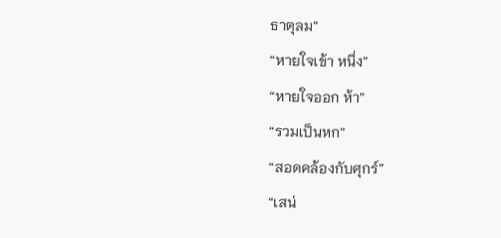ธาตุลม”
“หายใจเข้า หนึ่ง”
“หายใจออก ห้า”
“รวมเป็นหก”
“สอดคล้องกับศุกร์”
“เสน่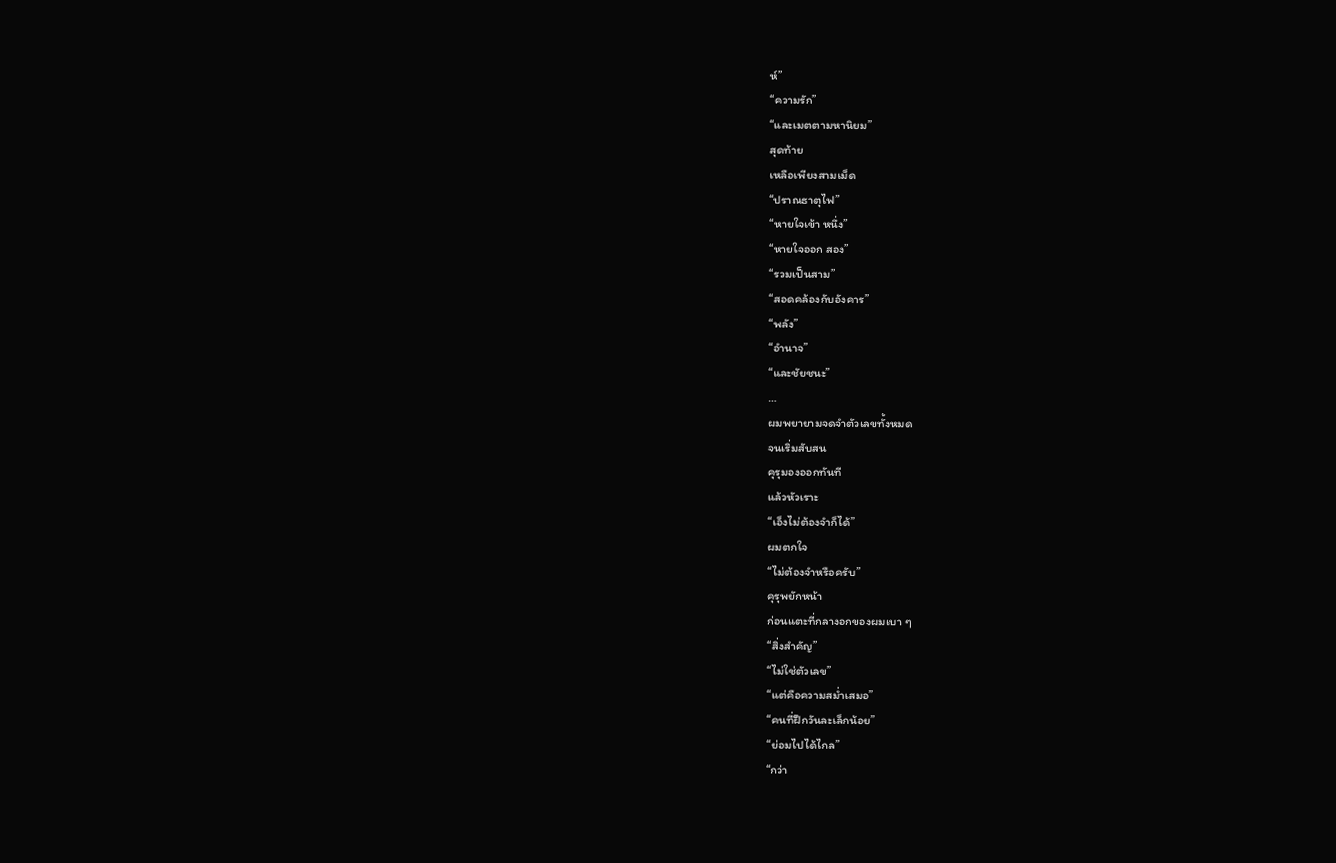ห์”
“ความรัก”
“และเมตตามหานิยม”
สุดท้าย
เหลือเพียงสามเม็ด
“ปราณธาตุไฟ”
“หายใจเข้า หนึ่ง”
“หายใจออก สอง”
“รวมเป็นสาม”
“สอดคล้องกับอังคาร”
“พลัง”
“อำนาจ”
“และชัยชนะ”
…
ผมพยายามจดจำตัวเลขทั้งหมด
จนเริ่มสับสน
คุรุมองออกทันที
แล้วหัวเราะ
“เอ็งไม่ต้องจำก็ได้”
ผมตกใจ
“ไม่ต้องจำหรือครับ”
คุรุพยักหน้า
ก่อนแตะที่กลางอกของผมเบา ๆ
“สิ่งสำคัญ”
“ไม่ใช่ตัวเลข”
“แต่คือความสม่ำเสมอ”
“คนที่ฝึกวันละเล็กน้อย”
“ย่อมไปได้ไกล”
“กว่า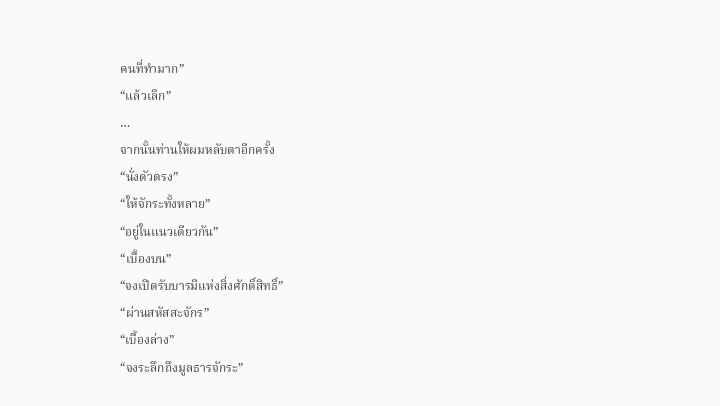คนที่ทำมาก”
“แล้วเลิก”
…
จากนั้นท่านให้ผมหลับตาอีกครั้ง
“นั่งตัวตรง”
“ให้จักระทั้งหลาย”
“อยู่ในแนวเดียวกัน”
“เบื้องบน”
“จงเปิดรับบารมีแห่งสิ่งศักดิ์สิทธิ์”
“ผ่านสหัสสะจักร”
“เบื้องล่าง”
“จงระลึกถึงมูลธารจักระ”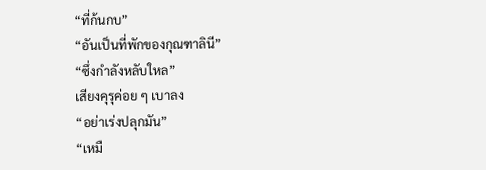“ที่ก้นกบ”
“อันเป็นที่พักของกุณฑาลินี”
“ซึ่งกำลังหลับใหล”
เสียงคุรุค่อย ๆ เบาลง
“อย่าเร่งปลุกมัน”
“เหมื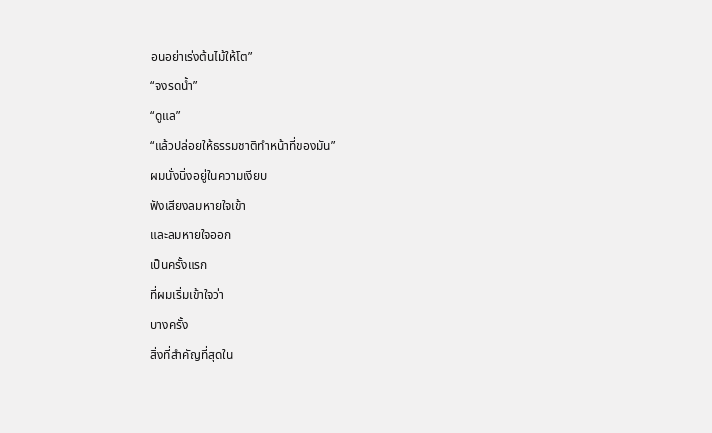อนอย่าเร่งต้นไม้ให้โต”
“จงรดน้ำ”
“ดูแล”
“แล้วปล่อยให้ธรรมชาติทำหน้าที่ของมัน”
ผมนั่งนิ่งอยู่ในความเงียบ
ฟังเสียงลมหายใจเข้า
และลมหายใจออก
เป็นครั้งแรก
ที่ผมเริ่มเข้าใจว่า
บางครั้ง
สิ่งที่สำคัญที่สุดใน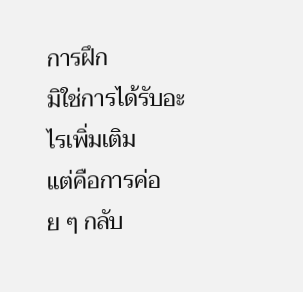การฝึก
มิใช่การได้รับอะไรเพิ่มเติม
แต่คือการค่อย ๆ กลับ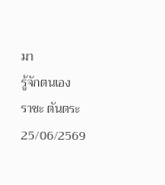มา
รู้จักตนเอง
ราชะ ตันตระ
25/06/2569